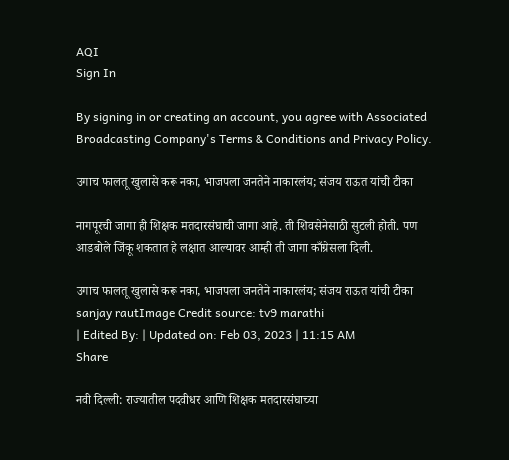AQI
Sign In

By signing in or creating an account, you agree with Associated Broadcasting Company's Terms & Conditions and Privacy Policy.

उगाच फालतू खुलासे करू नका, भाजपला जनतेने नाकारलंय; संजय राऊत यांची टीका

नागपूरची जागा ही शिक्षक मतदारसंघाची जागा आहे. ती शिवसेनेसाठी सुटली होती. पण आडबोले जिंकू शकतात हे लक्षात आल्यावर आम्ही ती जागा काँग्रेसला दिली.

उगाच फालतू खुलासे करू नका, भाजपला जनतेने नाकारलंय; संजय राऊत यांची टीका
sanjay rautImage Credit source: tv9 marathi
| Edited By: | Updated on: Feb 03, 2023 | 11:15 AM
Share

नवी दिल्ली: राज्यातील पदवीधर आणि शिक्षक मतदारसंघाच्या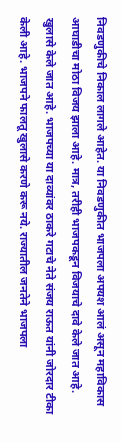निवडणुकीचे निकाल लागले आहेत. या निवडणुकीत भाजपला अपयश आलं असून महाविकास आघाडीचा मोठा विजय झाला आहे. मात्र, तरीही भाजपकडून विजयाचे दावे केले जात आहे. खुलासे केले जात आहे. भाजपच्या या दाव्यांवर ठाकरे गटाचे नेते संजय राऊत यांनी जोरदार टीका केली आहे. भाजपने फालतू खुलासे करणे करू नये. राज्यातील जनतेने भाजपला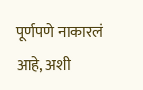पूर्णपणे नाकारलं आहे, अशी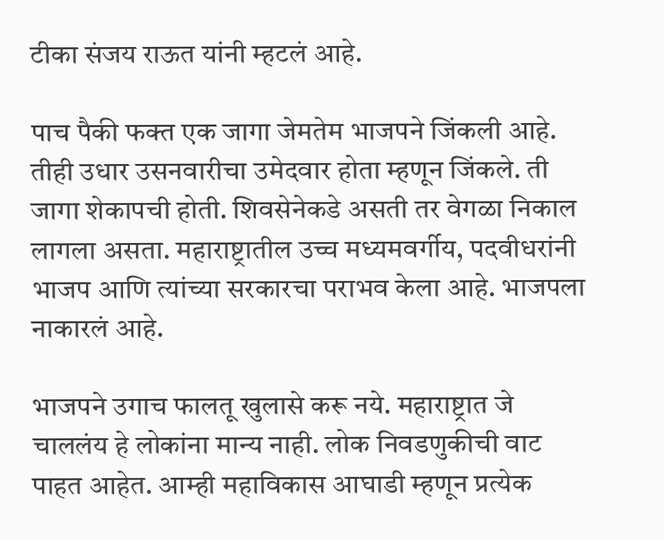टीका संजय राऊत यांनी म्हटलं आहे.

पाच पैकी फक्त एक जागा जेमतेम भाजपने जिंकली आहे. तीही उधार उसनवारीचा उमेदवार होता म्हणून जिंकले. ती जागा शेकापची होती. शिवसेनेकडे असती तर वेगळा निकाल लागला असता. महाराष्ट्रातील उच्च मध्यमवर्गीय, पदवीधरांनी भाजप आणि त्यांच्या सरकारचा पराभव केला आहे. भाजपला नाकारलं आहे.

भाजपने उगाच फालतू खुलासे करू नये. महाराष्ट्रात जे चाललंय हे लोकांना मान्य नाही. लोक निवडणुकीची वाट पाहत आहेत. आम्ही महाविकास आघाडी म्हणून प्रत्येक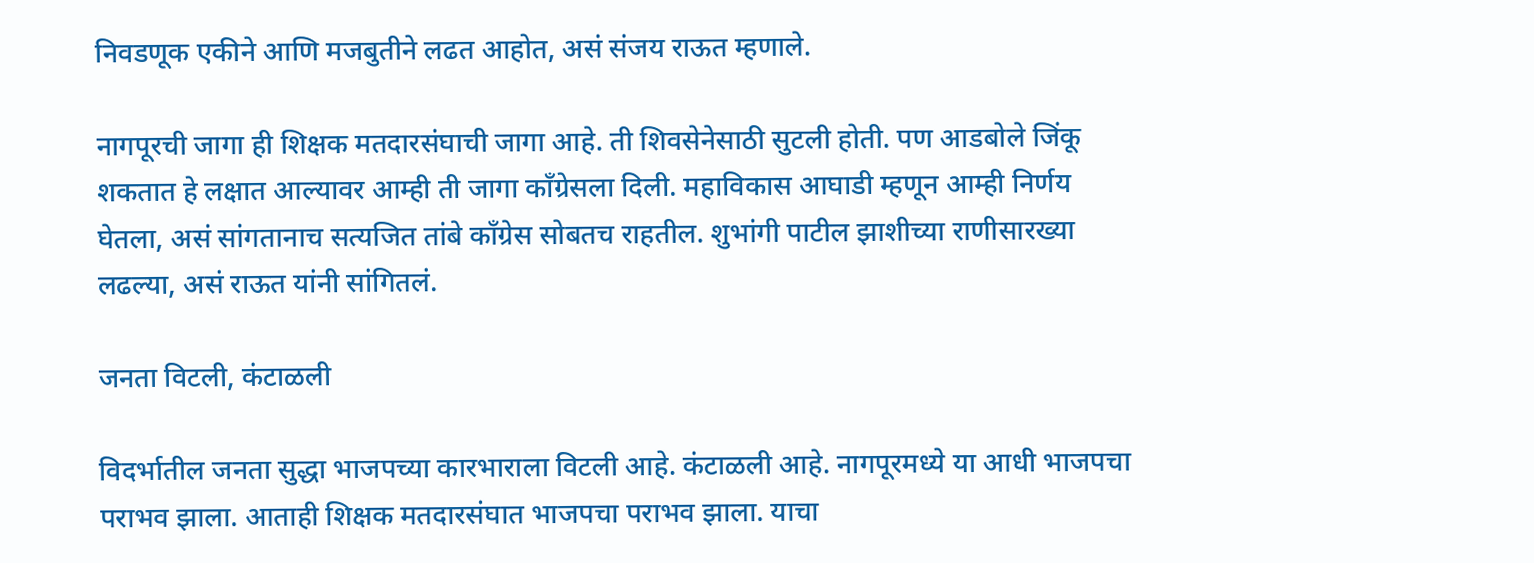निवडणूक एकीने आणि मजबुतीने लढत आहोत, असं संजय राऊत म्हणाले.

नागपूरची जागा ही शिक्षक मतदारसंघाची जागा आहे. ती शिवसेनेसाठी सुटली होती. पण आडबोले जिंकू शकतात हे लक्षात आल्यावर आम्ही ती जागा काँग्रेसला दिली. महाविकास आघाडी म्हणून आम्ही निर्णय घेतला, असं सांगतानाच सत्यजित तांबे काँग्रेस सोबतच राहतील. शुभांगी पाटील झाशीच्या राणीसारख्या लढल्या, असं राऊत यांनी सांगितलं.

जनता विटली, कंटाळली

विदर्भातील जनता सुद्धा भाजपच्या कारभाराला विटली आहे. कंटाळली आहे. नागपूरमध्ये या आधी भाजपचा पराभव झाला. आताही शिक्षक मतदारसंघात भाजपचा पराभव झाला. याचा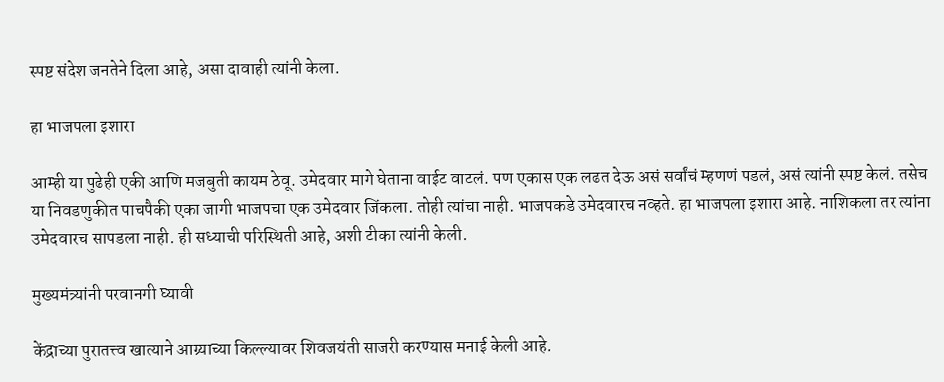स्पष्ट संदेश जनतेने दिला आहे, असा दावाही त्यांनी केला.

हा भाजपला इशारा

आम्ही या पुढेही एकी आणि मजबुती कायम ठेवू. उमेदवार मागे घेताना वाईट वाटलं. पण एकास एक लढत देऊ असं सर्वांचं म्हणणं पडलं, असं त्यांनी स्पष्ट केलं. तसेच या निवडणुकीत पाचपैकी एका जागी भाजपचा एक उमेदवार जिंकला. तोही त्यांचा नाही. भाजपकडे उमेदवारच नव्हते. हा भाजपला इशारा आहे. नाशिकला तर त्यांना उमेदवारच सापडला नाही. ही सध्याची परिस्थिती आहे, अशी टीका त्यांनी केली.

मुख्यमंत्र्यांनी परवानगी घ्यावी

केंद्राच्या पुरातत्त्व खात्याने आग्र्याच्या किल्ल्यावर शिवजयंती साजरी करण्यास मनाई केली आहे.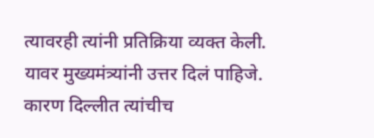त्यावरही त्यांनी प्रतिक्रिया व्यक्त केली. यावर मुख्यमंत्र्यांनी उत्तर दिलं पाहिजे. कारण दिल्लीत त्यांचीच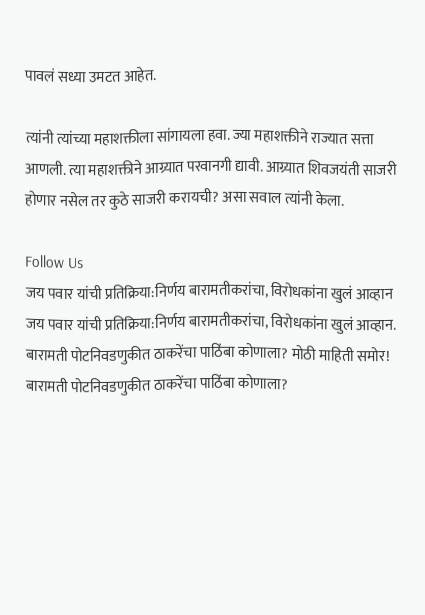पावलं सध्या उमटत आहेत.

त्यांनी त्यांच्या महाशक्तीला सांगायला हवा. ज्या महाशक्तीने राज्यात सत्ता आणली. त्या महाशक्तीने आग्र्यात परवानगी द्यावी. आग्र्यात शिवजयंती साजरी होणार नसेल तर कुठे साजरी करायची? असा सवाल त्यांनी केला.

Follow Us
जय पवार यांची प्रतिक्रिया:निर्णय बारामतीकरांचा, विरोधकांना खुलं आव्हान
जय पवार यांची प्रतिक्रिया:निर्णय बारामतीकरांचा, विरोधकांना खुलं आव्हान.
बारामती पोटनिवडणुकीत ठाकरेंचा पाठिंबा कोणाला? मोठी माहिती समोर!
बारामती पोटनिवडणुकीत ठाकरेंचा पाठिंबा कोणाला?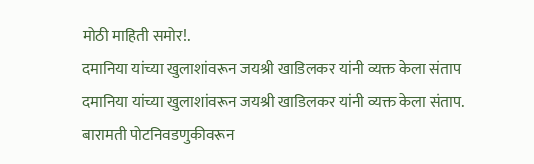मोठी माहिती समोर!.
दमानिया यांच्या खुलाशांवरून जयश्री खाडिलकर यांनी व्यक्त केला संताप
दमानिया यांच्या खुलाशांवरून जयश्री खाडिलकर यांनी व्यक्त केला संताप.
बारामती पोटनिवडणुकीवरून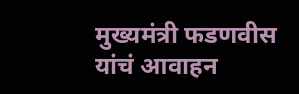मुख्यमंत्री फडणवीस यांचं आवाहन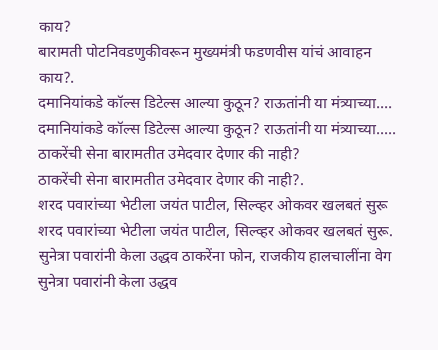काय?
बारामती पोटनिवडणुकीवरून मुख्यमंत्री फडणवीस यांचं आवाहन काय?.
दमानियांकडे कॉल्स डिटेल्स आल्या कुठून? राऊतांनी या मंत्र्याच्या....
दमानियांकडे कॉल्स डिटेल्स आल्या कुठून? राऊतांनी या मंत्र्याच्या.....
ठाकरेंची सेना बारामतीत उमेदवार देणार की नाही?
ठाकरेंची सेना बारामतीत उमेदवार देणार की नाही?.
शरद पवारांच्या भेटीला जयंत पाटील, सिल्व्हर ओकवर खलबतं सुरू
शरद पवारांच्या भेटीला जयंत पाटील, सिल्व्हर ओकवर खलबतं सुरू.
सुनेत्रा पवारांनी केला उद्धव ठाकरेंना फोन, राजकीय हालचालींना वेग
सुनेत्रा पवारांनी केला उद्धव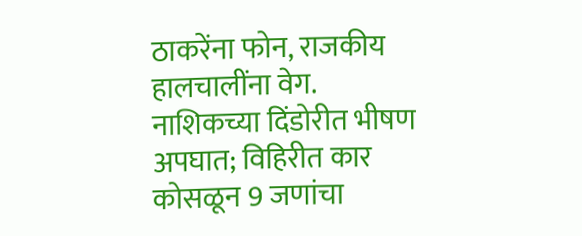ठाकरेंना फोन, राजकीय हालचालींना वेग.
नाशिकच्या दिंडोरीत भीषण अपघात; विहिरीत कार कोसळून 9 जणांचा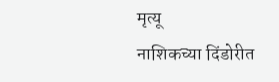मृत्यू
नाशिकच्या दिंडोरीत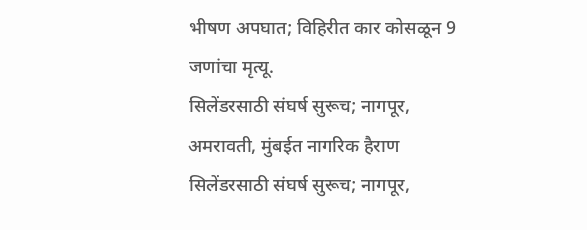भीषण अपघात; विहिरीत कार कोसळून 9 जणांचा मृत्यू.
सिलेंडरसाठी संघर्ष सुरूच; नागपूर, अमरावती, मुंबईत नागरिक हैराण
सिलेंडरसाठी संघर्ष सुरूच; नागपूर,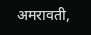अमरावती,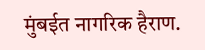मुंबईत नागरिक हैराण.